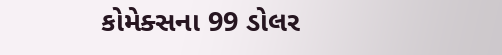કોમેક્સના 99 ડોલર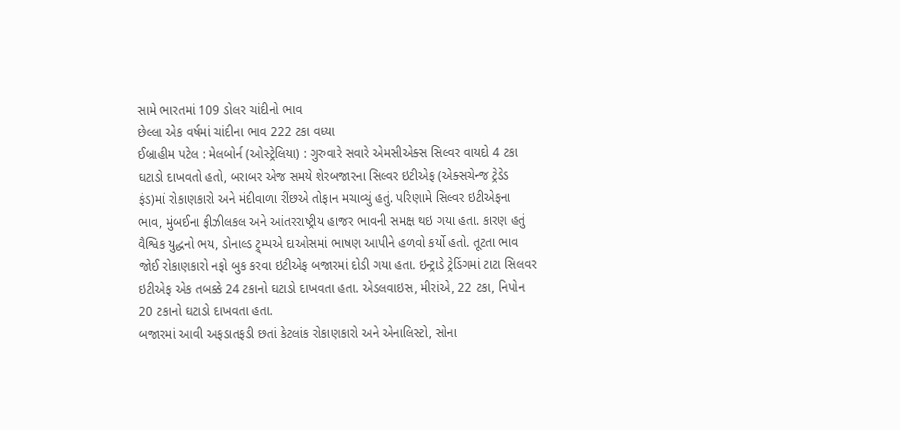સામે ભારતમાં 109 ડોલર ચાંદીનો ભાવ
છેલ્લા એક વર્ષમાં ચાંદીના ભાવ 222 ટકા વધ્યા
ઈબ્રાહીમ પટેલ : મેલબોર્ન (ઓસ્ટ્રેલિયા) : ગુરુવારે સવારે એમસીએક્સ સિલ્વર વાયદો 4 ટકા ઘટાડો દાખવતો હતો, બરાબર એજ સમયે શેરબજારના સિલ્વર ઇટીએફ (એક્સચેન્જ ટ્રેડેડ ફંડ)માં રોકાણકારો અને મંદીવાળા રીંછએ તોફાન મચાવ્યું હતું. પરિણામે સિલ્વર ઇટીએફના ભાવ, મુંબઈના ફીઝીલકલ અને આંતરરાષ્ટ્રીય હાજર ભાવની સમક્ષ થઇ ગયા હતા. કારણ હતું વૈશ્વિક યુદ્ધનો ભય, ડોનાલ્ડ ટ્ર્મ્પએ દાઓસમાં ભાષણ આપીને હળવો કર્યો હતો. તૂટતા ભાવ જોઈ રોકાણકારો નફો બુક કરવા ઇટીએફ બજારમાં દોડી ગયા હતા. ઇન્ટ્રાડે ટ્રેડિંગમાં ટાટા સિલવર ઇટીએફ એક તબક્કે 24 ટકાનો ઘટાડો દાખવતા હતા. એડલવાઇસ, મીરાંએ, 22 ટકા, નિપોન 20 ટકાનો ઘટાડો દાખવતા હતા.
બજારમાં આવી અફડાતફડી છતાં કેટલાંક રોકાણકારો અને એનાલિસ્ટો, સોના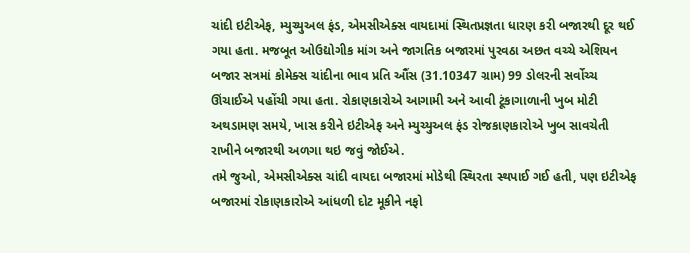ચાંદી ઇટીએફ, મ્યુચ્યુઅલ ફંડ, એમસીએક્સ વાયદામાં સ્થિતપ્રજ્ઞતા ધારણ કરી બજારથી દૂર થઈ ગયા હતા. મજબૂત ઓઉદ્યોગીક માંગ અને જાગતિક બજારમાં પુરવઠા અછત વચ્ચે એશિયન બજાર સત્રમાં કોમેક્સ ચાંદીના ભાવ પ્રતિ ઔંસ (31.10347 ગ્રામ) 99 ડોલરની સર્વોચ્ચ ઊંચાઈએ પહોંચી ગયા હતા. રોકાણકારોએ આગામી અને આવી ટૂંકાગાળાની ખુબ મોટી અથડામણ સમયે, ખાસ કરીને ઇટીએફ અને મ્યુચ્યુઅલ ફંડ રોજકાણકારોએ ખુબ સાવચેતી રાખીને બજારથી અળગા થઇ જવું જોઈએ.
તમે જુઓ, એમસીએક્સ ચાંદી વાયદા બજારમાં મોડેથી સ્થિરતા સ્થપાઈ ગઈ હતી, પણ ઇટીએફ બજારમાં રોકાણકારોએ આંધળી દોટ મૂકીને નફો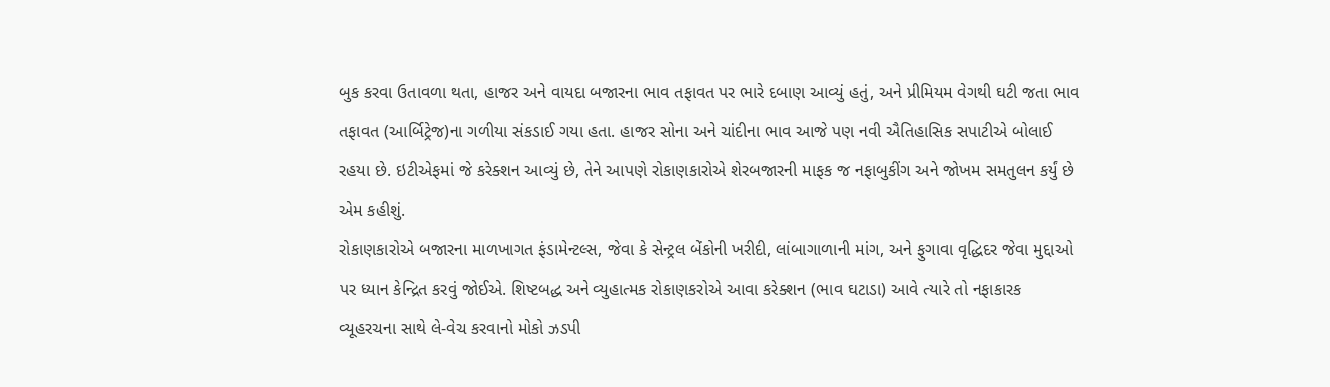બુક કરવા ઉતાવળા થતા, હાજર અને વાયદા બજારના ભાવ તફાવત પર ભારે દબાણ આવ્યું હતું, અને પ્રીમિયમ વેગથી ઘટી જતા ભાવ તફાવત (આર્બિટ્રેજ)ના ગળીયા સંકડાઈ ગયા હતા. હાજર સોના અને ચાંદીના ભાવ આજે પણ નવી ઐતિહાસિક સપાટીએ બોલાઈ રહયા છે. ઇટીએફમાં જે કરેક્શન આવ્યું છે, તેને આપણે રોકાણકારોએ શેરબજારની માફક જ નફાબુકીંગ અને જોખમ સમતુલન કર્યું છે એમ કહીશું.
રોકાણકારોએ બજારના માળખાગત ફંડામેન્ટલ્સ, જેવા કે સેન્ટ્રલ બેંકોની ખરીદી, લાંબાગાળાની માંગ, અને ફુગાવા વૃદ્ધિદર જેવા મુદ્દાઓ પર ધ્યાન કેન્દ્રિત કરવું જોઈએ. શિષ્ટબદ્ધ અને વ્યુહાત્મક રોકાણકરોએ આવા કરેક્શન (ભાવ ઘટાડા) આવે ત્યારે તો નફાકારક વ્યૂહરચના સાથે લે-વેચ કરવાનો મોકો ઝડપી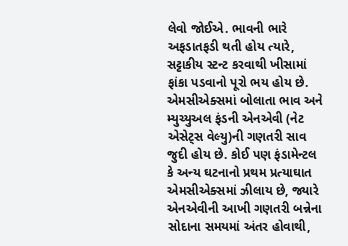લેવો જોઈએ. ભાવની ભારે અફડાતફડી થતી હોય ત્યારે, સટ્ટાકીય સ્ટન્ટ કરવાથી ખીસામાં ફાંકા પડવાનો પૂરો ભય હોય છે.
એમસીએક્સમાં બોલાતા ભાવ અને મ્યુચ્યુઅલ ફંડની એનએવી (નેટ એસેટ્સ વેલ્યુ)ની ગણતરી સાવ જુદી હોય છે. કોઈ પણ ફંડામેન્ટલ કે અન્ય ઘટનાનો પ્રથમ પ્રત્યાઘાત એમસીએક્સમાં ઝીલાય છે, જ્યારે એનએવીની આખી ગણતરી બન્નેના સોદાના સમયમાં અંતર હોવાથી,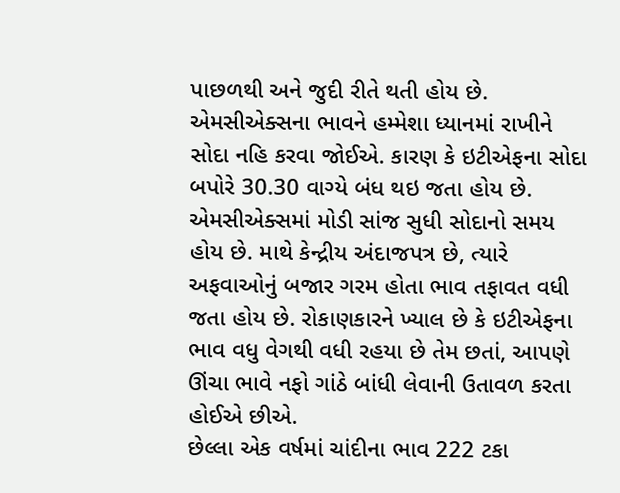પાછળથી અને જુદી રીતે થતી હોય છે. એમસીએક્સના ભાવને હમ્મેશા ધ્યાનમાં રાખીને સોદા નહિ કરવા જોઈએ. કારણ કે ઇટીએફના સોદા બપોરે 30.30 વાગ્યે બંધ થઇ જતા હોય છે. એમસીએક્સમાં મોડી સાંજ સુધી સોદાનો સમય હોય છે. માથે કેન્દ્રીય અંદાજપત્ર છે, ત્યારે અફવાઓનું બજાર ગરમ હોતા ભાવ તફાવત વધી જતા હોય છે. રોકાણકારને ખ્યાલ છે કે ઇટીએફના ભાવ વધુ વેગથી વધી રહયા છે તેમ છતાં, આપણે ઊંચા ભાવે નફો ગાંઠે બાંધી લેવાની ઉતાવળ કરતા હોઈએ છીએ.
છેલ્લા એક વર્ષમાં ચાંદીના ભાવ 222 ટકા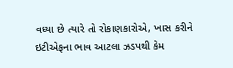વધ્યા છે ત્યારે તો રોકાણકારોએ, ખાસ કરીને ઇટીએફના ભાવ આટલા ઝડપથી કેમ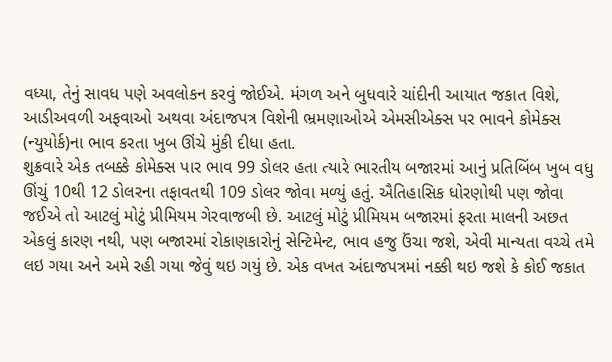વધ્યા, તેનું સાવધ પણે અવલોકન કરવું જોઈએ. મંગળ અને બુધવારે ચાંદીની આયાત જકાત વિશે, આડીઅવળી અફવાઓ અથવા અંદાજપત્ર વિશેની ભ્રમણાઓએ એમસીએક્સ પર ભાવને કોમેક્સ (ન્યુયોર્ક)ના ભાવ કરતા ખુબ ઊંચે મુંકી દીધા હતા.
શુક્રવારે એક તબક્કે કોમેક્સ પાર ભાવ 99 ડોલર હતા ત્યારે ભારતીય બજારમાં આનું પ્રતિબિંબ ખુબ વધુ ઊંચું 10થી 12 ડોલરના તફાવતથી 109 ડોલર જોવા મળ્યું હતું. ઐતિહાસિક ધોરણોથી પણ જોવા જઈએ તો આટલું મોટું પ્રીમિયમ ગેરવાજબી છે. આટલું મોટું પ્રીમિયમ બજારમાં ફરતા માલની અછત એકલું કારણ નથી, પણ બજારમાં રોકાણકારોનું સેન્ટિમેન્ટ, ભાવ હજુ ઉંચા જશે, એવી માન્યતા વચ્ચે તમે લઇ ગયા અને અમે રહી ગયા જેવું થઇ ગયું છે. એક વખત અંદાજપત્રમાં નક્કી થઇ જશે કે કોઈ જકાત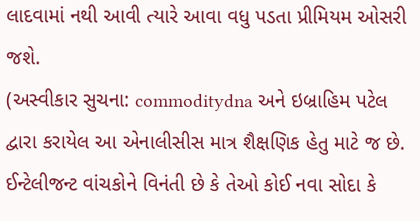લાદવામાં નથી આવી ત્યારે આવા વધુ પડતા પ્રીમિયમ ઓસરી જશે.
(અસ્વીકાર સુચના: commoditydna અને ઇબ્રાહિમ પટેલ દ્વારા કરાયેલ આ એનાલીસીસ માત્ર શૈક્ષણિક હેતુ માટે જ છે. ઈન્ટેલીજન્ટ વાંચકોને વિનંતી છે કે તેઓ કોઈ નવા સોદા કે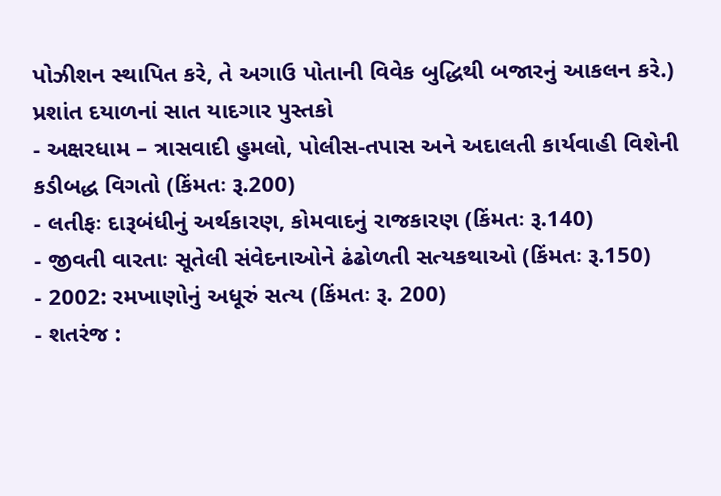પોઝીશન સ્થાપિત કરે, તે અગાઉ પોતાની વિવેક બુદ્ધિથી બજારનું આકલન કરે.)
પ્રશાંત દયાળનાં સાત યાદગાર પુસ્તકો
- અક્ષરધામ – ત્રાસવાદી હુમલો, પોલીસ-તપાસ અને અદાલતી કાર્યવાહી વિશેની કડીબદ્ધ વિગતો (કિંમતઃ રૂ.200)
- લતીફઃ દારૂબંધીનું અર્થકારણ, કોમવાદનું રાજકારણ (કિંમતઃ રૂ.140)
- જીવતી વારતાઃ સૂતેલી સંવેદનાઓને ઢંઢોળતી સત્યકથાઓ (કિંમતઃ રૂ.150)
- 2002: રમખાણોનું અધૂરું સત્ય (કિંમતઃ રૂ. 200)
- શતરંજ :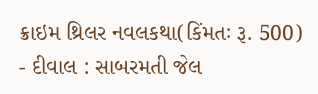ક્રાઇમ થ્રિલર નવલકથા(કિંમતઃ રૂ. 500)
- દીવાલ : સાબરમતી જેલ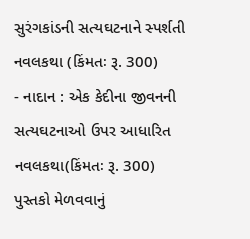સુરંગકાંડની સત્યઘટનાને સ્પર્શતી નવલકથા (કિંમતઃ રૂ. 300)
- નાદાન : એક કેદીના જીવનની સત્યઘટનાઓ ઉપર આધારિત નવલકથા(કિંમતઃ રૂ. 300)
પુસ્તકો મેળવવાનું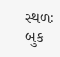સ્થળઃ બુક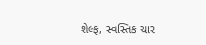શેલ્ફ, સ્વસ્તિક ચાર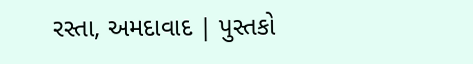રસ્તા, અમદાવાદ | પુસ્તકો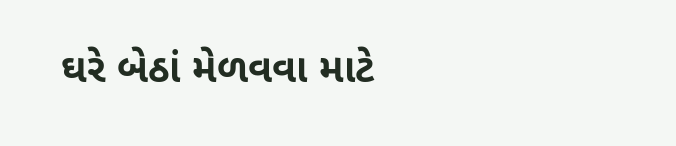ઘરે બેઠાં મેળવવા માટે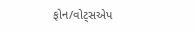ફોન/વોટ્સએપ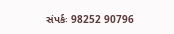સંપર્કઃ 98252 90796